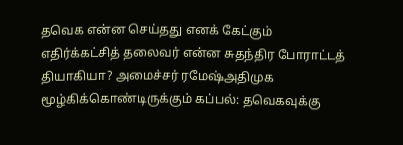தவெக என்ன செய்தது எனக் கேட்கும் எதிர்க்கட்சித் தலைவர் என்ன சுதந்திர போராட்டத் தியாகியா? அமைச்சர் ரமேஷ்அதிமுக மூழ்கிக்கொண்டிருக்கும் கப்பல்: தவெகவுக்கு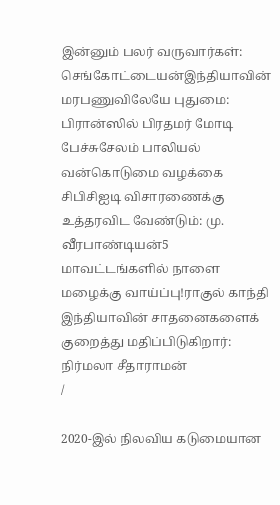இன்னும் பலர் வருவார்கள்: செங்கோட்டையன்இந்தியாவின் மரபணுவிலேயே புதுமை: பிரான்ஸில் பிரதமர் மோடி பேச்சுசேலம் பாலியல் வன்கொடுமை வழக்கை சிபிசிஐடி விசாரணைக்கு உத்தரவிட வேண்டும்: மு. வீரபாண்டியன்5 மாவட்டங்களில் நாளை மழைக்கு வாய்ப்பு!ராகுல் காந்தி இந்தியாவின் சாதனைகளைக் குறைத்து மதிப்பிடுகிறார்: நிர்மலா சீதாராமன்
/

2020-இல் நிலவிய கடுமையான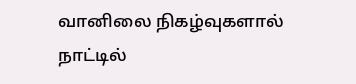வானிலை நிகழ்வுகளால் நாட்டில்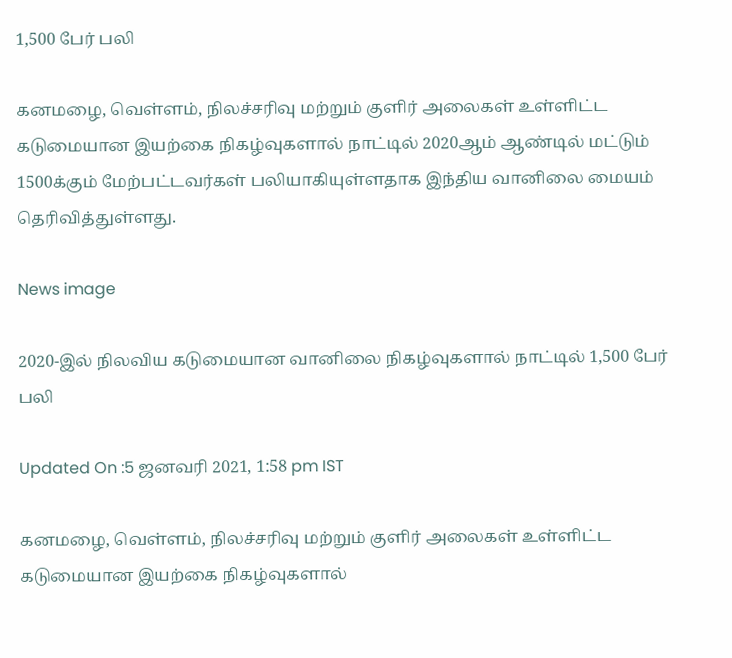1,500 பேர் பலி

கனமழை, வெள்ளம், நிலச்சரிவு மற்றும் குளிர் அலைகள் உள்ளிட்ட கடுமையான இயற்கை நிகழ்வுகளால் நாட்டில் 2020ஆம் ஆண்டில் மட்டும் 1500க்கும் மேற்பட்டவர்கள் பலியாகியுள்ளதாக இந்திய வானிலை மையம் தெரிவித்துள்ளது.

News image

2020-இல் நிலவிய கடுமையான வானிலை நிகழ்வுகளால் நாட்டில் 1,500 பேர் பலி

Updated On :5 ஜனவரி 2021, 1:58 pm IST

கனமழை, வெள்ளம், நிலச்சரிவு மற்றும் குளிர் அலைகள் உள்ளிட்ட கடுமையான இயற்கை நிகழ்வுகளால்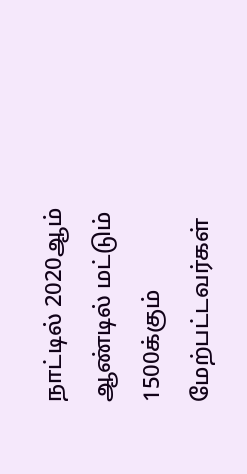நாட்டில் 2020ஆம் ஆண்டில் மட்டும் 1500க்கும் மேற்பட்டவர்கள்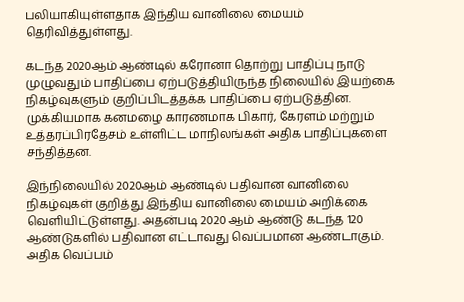பலியாகியுள்ளதாக இந்திய வானிலை மையம் தெரிவித்துள்ளது.

கடந்த 2020ஆம் ஆண்டில் கரோனா தொற்று பாதிப்பு நாடு முழுவதும் பாதிப்பை ஏற்படுத்தியிருந்த நிலையில் இயற்கை நிகழ்வுகளும் குறிப்பிடத்தக்க பாதிப்பை ஏற்படுத்தின. முக்கியமாக கனமழை காரணமாக பிகார், கேரளம் மற்றும் உத்தரப்பிரதேசம் உள்ளிட்ட மாநிலங்கள் அதிக பாதிப்புகளை சந்தித்தன.

இந்நிலையில் 2020ஆம் ஆண்டில் பதிவான வானிலை நிகழ்வுகள் குறித்து இந்திய வானிலை மையம் அறிக்கை வெளியிட்டுள்ளது. அதன்படி 2020 ஆம் ஆண்டு கடந்த 120 ஆண்டுகளில் பதிவான எட்டாவது வெப்பமான ஆண்டாகும். அதிக வெப்பம்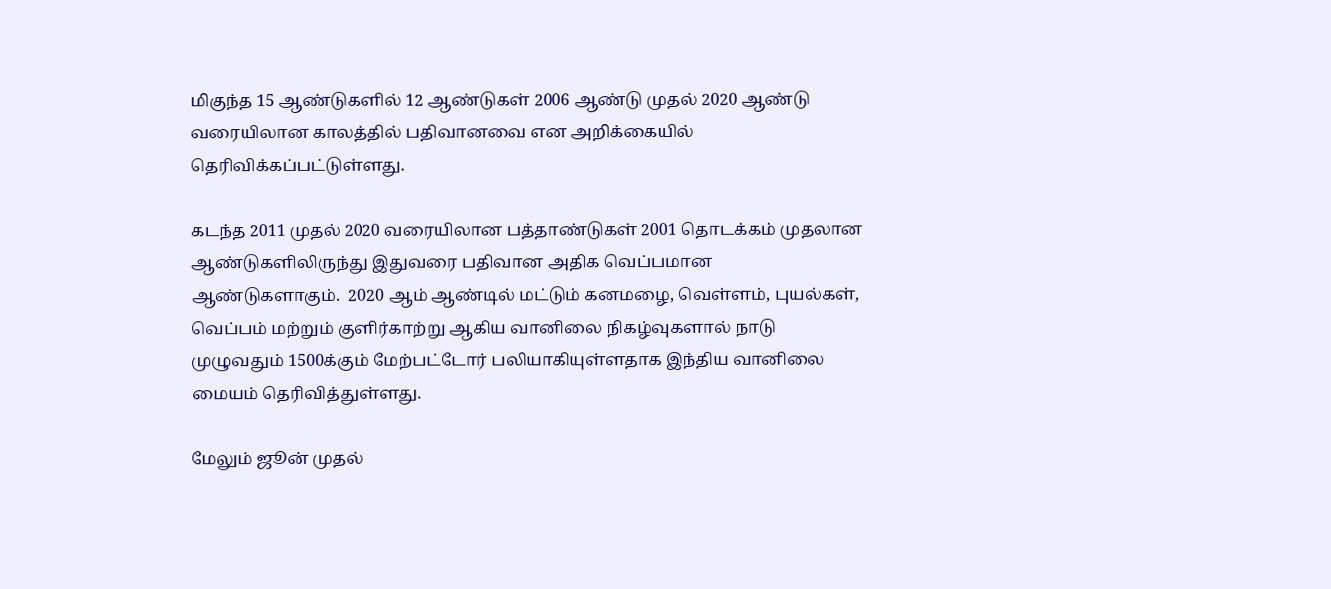மிகுந்த 15 ஆண்டுகளில் 12 ஆண்டுகள் 2006 ஆண்டு முதல் 2020 ஆண்டு வரையிலான காலத்தில் பதிவானவை என அறிக்கையில் தெரிவிக்கப்பட்டுள்ளது.

கடந்த 2011 முதல் 2020 வரையிலான பத்தாண்டுகள் 2001 தொடக்கம் முதலான ஆண்டுகளிலிருந்து இதுவரை பதிவான அதிக வெப்பமான ஆண்டுகளாகும்.  2020 ஆம் ஆண்டில் மட்டும் கனமழை, வெள்ளம், புயல்கள், வெப்பம் மற்றும் குளிர்காற்று ஆகிய வானிலை நிகழ்வுகளால் நாடு முழுவதும் 1500க்கும் மேற்பட்டோர் பலியாகியுள்ளதாக இந்திய வானிலை மையம் தெரிவித்துள்ளது.

மேலும் ஜூன் முதல்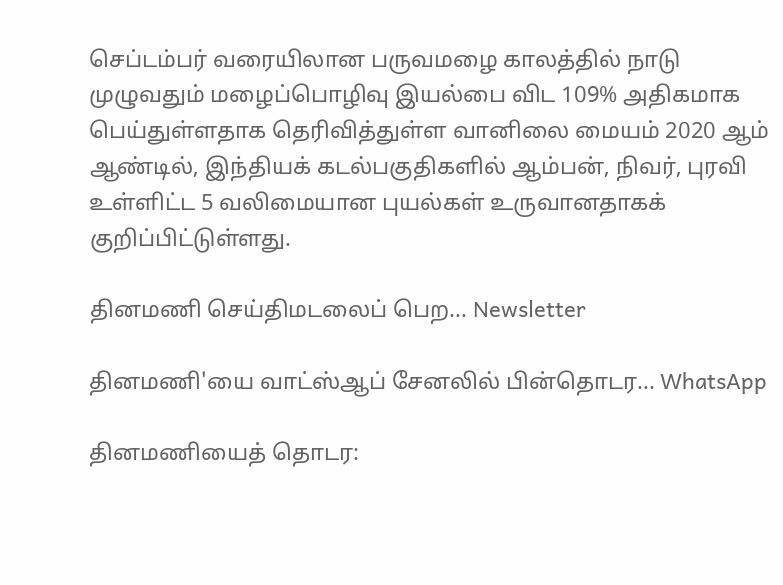செப்டம்பர் வரையிலான பருவமழை காலத்தில் நாடு முழுவதும் மழைப்பொழிவு இயல்பை விட 109% அதிகமாக பெய்துள்ளதாக தெரிவித்துள்ள வானிலை மையம் 2020 ஆம் ஆண்டில், இந்தியக் கடல்பகுதிகளில் ஆம்பன், நிவர், புரவி உள்ளிட்ட 5 வலிமையான புயல்கள் உருவானதாகக் குறிப்பிட்டுள்ளது.

தினமணி செய்திமடலைப் பெற... Newsletter

தினமணி'யை வாட்ஸ்ஆப் சேனலில் பின்தொடர... WhatsApp

தினமணியைத் தொடர: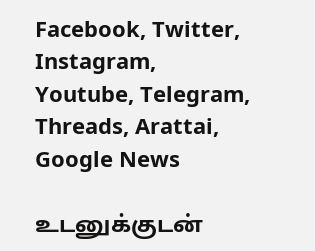Facebook, Twitter, Instagram, Youtube, Telegram, Threads, Arattai, Google News

உடனுக்குடன்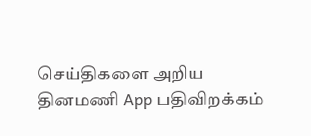செய்திகளை அறிய தினமணி App பதிவிறக்கம்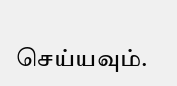செய்யவும்.